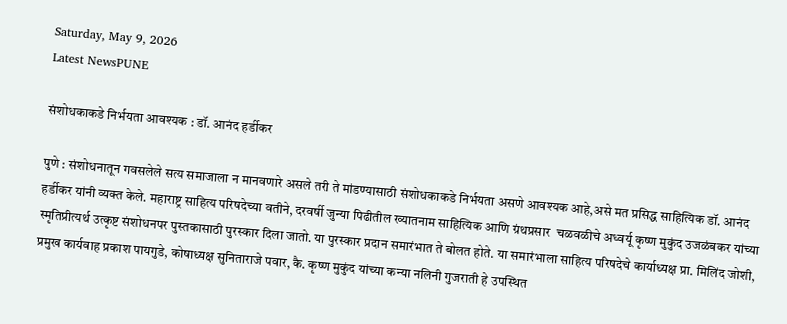Saturday, May 9, 2026
Latest NewsPUNE

संशोधकाकडे निर्भयता आवश्यक : डॉ. आनंद हर्डीकर

पुणे : संशोधनातून गवसलेले सत्य समाजाला न मानवणारे असले तरी ते मांडण्यासाठी संशोधकाकडे निर्भयता असणे आवश्यक आहे,असे मत प्रसिद्ध साहित्यिक डॉ. आनंद हर्डीकर यांनी व्यक्त केले. महाराष्ट्र साहित्य परिषदेच्या वतीने, दरवर्षी जुन्या पिढीतील ख्यातनाम साहित्यिक आणि ग्रंथप्रसार  चळवळीचे अध्वर्यू कृष्ण मुकुंद उजळंबकर यांच्या स्मृतिप्रीत्यर्थ उत्कृष्ट संशोधनपर पुस्तकासाठी पुरस्कार दिला जातो. या पुरस्कार प्रदान समारंभात ते बोलत होते. या समारंभाला साहित्य परिषदेचे कार्याध्यक्ष प्रा. मिलिंद जोशी, प्रमुख कार्यवाह प्रकाश पायगुडे, कोषाध्यक्ष सुनिताराजे पवार, कै. कृष्ण मुकुंद यांच्या कन्या नलिनी गुजराती हे उपस्थित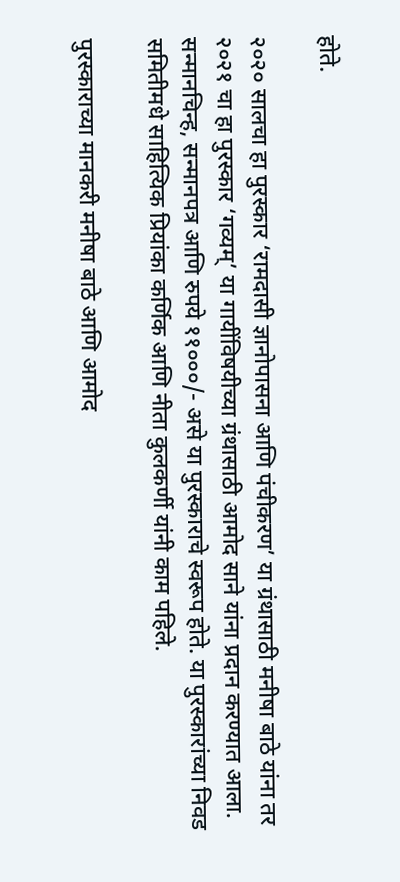होते.

२०२० सालचा हा पुरस्कार ‘रामदासी ज्ञानोपासना आणि पंचीकरण’ या ग्रंथासाठी मनीषा बाठे यांना तर २०२१ चा हा पुरस्कार ‘गव्यम्’ या गायींविषयीच्या ग्रंथासाठी आमोद साने यांना प्रदान करण्यात आला. सन्मानचिन्ह, सन्मानपत्र आणि रुपये ११०००/- असे या पुरस्काराचे स्वरूप होते. या पुरस्कारांच्या निवड समितीमधे साहित्यिक प्रियांका कर्णिक आणि नीता कुलकर्णी यांनी काम पहिले.

पुरस्काराच्या मानकरी मनीषा बाठे आणि आमोद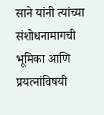साने यांनी त्यांच्या संशोधनामागची भूमिका आणि प्रयत्नांविषयी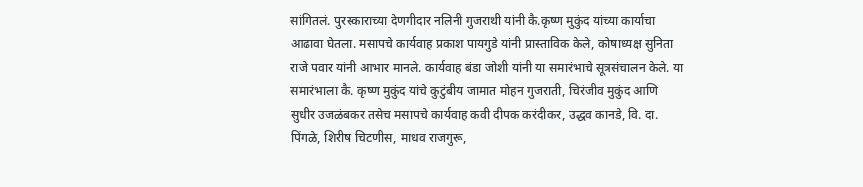सांगितलं. पुरस्काराच्या देणगीदार नलिनी गुजराथी यांनी कै.कृष्ण मुकुंद यांच्या कार्याचा आढावा घेतला. मसापचे कार्यवाह प्रकाश पायगुडे यांनी प्रास्ताविक केले, कोषाध्यक्ष सुनिता राजे पवार यांनी आभार मानले. कार्यवाह बंडा जोशी यांनी या समारंभाचे सूत्रसंचालन केले. या समारंभाला कै. कृष्ण मुकुंद यांचे कुटुंबीय जामात मोहन गुजराती, चिरंजीव मुकुंद आणि सुधीर उजळंबकर तसेच मसापचे कार्यवाह कवी दीपक करंदीकर, उद्धव कानडे, वि. दा. पिंगळे, शिरीष चिटणीस, माधव राजगुरू,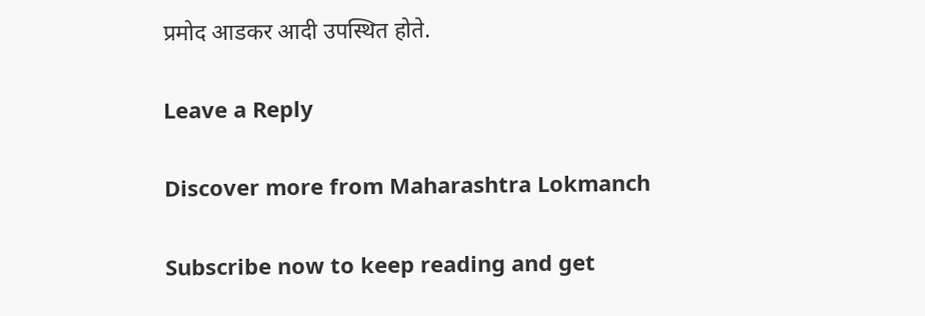प्रमोद आडकर आदी उपस्थित होते.

Leave a Reply

Discover more from Maharashtra Lokmanch

Subscribe now to keep reading and get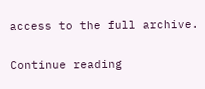access to the full archive.

Continue reading